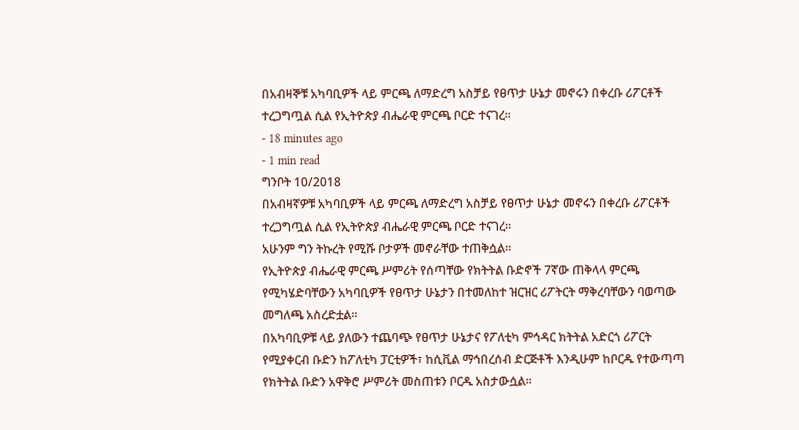በአብዛኞቹ አካባቢዎች ላይ ምርጫ ለማድረግ አስቻይ የፀጥታ ሁኔታ መኖሩን በቀረቡ ሪፖርቶች ተረጋግጧል ሲል የኢትዮጵያ ብሔራዊ ምርጫ ቦርድ ተናገረ፡፡
- 18 minutes ago
- 1 min read
ግንቦት 10/2018
በአብዛኛዎቹ አካባቢዎች ላይ ምርጫ ለማድረግ አስቻይ የፀጥታ ሁኔታ መኖሩን በቀረቡ ሪፖርቶች ተረጋግጧል ሲል የኢትዮጵያ ብሔራዊ ምርጫ ቦርድ ተናገረ፡፡
አሁንም ግን ትኩረት የሚሹ ቦታዎች መኖራቸው ተጠቅሷል፡፡
የኢትዮጵያ ብሔራዊ ምርጫ ሥምሪት የሰጣቸው የክትትል ቡድኖች 7ኛው ጠቅላላ ምርጫ የሚካሄድባቸውን አካባቢዎች የፀጥታ ሁኔታን በተመለከተ ዝርዝር ሪፖትርት ማቅረባቸውን ባወጣው መግለጫ አስረድቷል፡፡
በአካባቢዎቹ ላይ ያለውን ተጨባጭ የፀጥታ ሁኔታና የፖለቲካ ምኅዳር ክትትል አድርጎ ሪፖርት የሚያቀርብ ቡድን ከፖለቲካ ፓርቲዎች፣ ከሲቪል ማኅበረሰብ ድርጅቶች እንዲሁም ከቦርዱ የተውጣጣ የክትትል ቡድን አዋቅሮ ሥምሪት መስጠቱን ቦርዱ አስታውሷል፡፡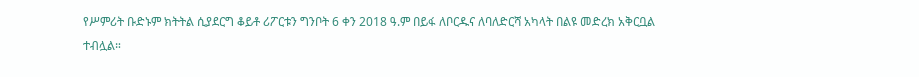የሥምሪት ቡድኑም ክትትል ሲያደርግ ቆይቶ ሪፖርቱን ግንቦት 6 ቀን 2018 ዓ.ም በይፋ ለቦርዱና ለባለድርሻ አካላት በልዩ መድረክ አቅርቧል ተብሏል።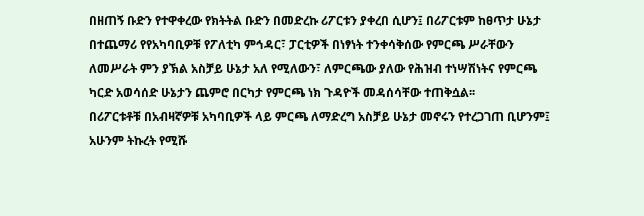በዘጠኝ ቡድን የተዋቀረው የክትትል ቡድን በመድረኩ ሪፖርቱን ያቀረበ ሲሆን፤ በሪፖርቱም ከፀጥታ ሁኔታ በተጨማሪ የየአካባቢዎቹ የፖለቲካ ምኅዳር፣ ፓርቲዎች በነፃነት ተንቀሳቅሰው የምርጫ ሥራቸውን ለመሥራት ምን ያኽል አስቻይ ሁኔታ አለ የሚለውን፣ ለምርጫው ያለው የሕዝብ ተነሣሽነትና የምርጫ ካርድ አወሳሰድ ሁኔታን ጨምሮ በርካታ የምርጫ ነክ ጉዳዮች መዳሰሳቸው ተጠቅሷል፡፡
በሪፖርቱቶቹ በአብዛኛዎቹ አካባቢዎች ላይ ምርጫ ለማድረግ አስቻይ ሁኔታ መኖሩን የተረጋገጠ ቢሆንም፤ አሁንም ትኩረት የሚሹ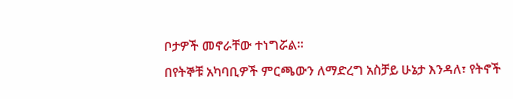ቦታዎች መኖራቸው ተነግሯል።
በየትኞቹ አካባቢዎች ምርጫውን ለማድረግ አስቻይ ሁኔታ እንዳለ፣ የትኖች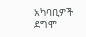አካባቢዎች ደግሞ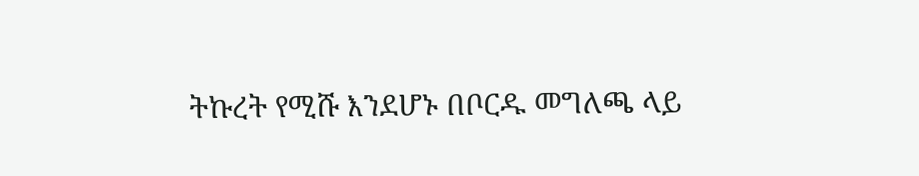ትኩረት የሚሹ እንደሆኑ በቦርዱ መግለጫ ላይ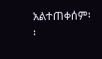አልተጠቀሰም፡፡